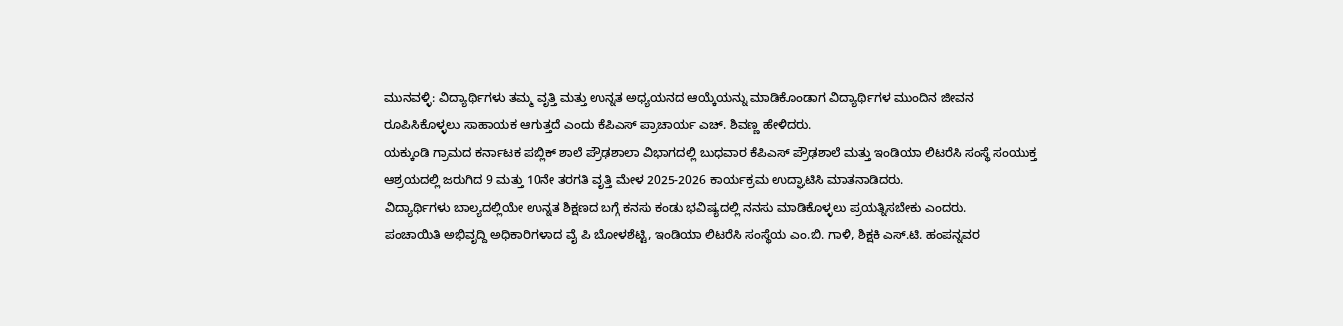ಮುನವಳ್ಳಿ: ವಿದ್ಯಾರ್ಥಿಗಳು ತಮ್ಮ ವೃತ್ತಿ ಮತ್ತು ಉನ್ನತ ಅಧ್ಯಯನದ ಆಯ್ಕೆಯನ್ನು ಮಾಡಿಕೊಂಡಾಗ ವಿದ್ಯಾರ್ಥಿಗಳ ಮುಂದಿನ ಜೀವನ ರೂಪಿಸಿಕೊಳ್ಳಲು ಸಾಹಾಯಕ ಆಗುತ್ತದೆ ಎಂದು ಕೆಪಿಎಸ್ ಪ್ರಾಚಾರ್ಯ ಎಚ್. ಶಿವಣ್ಣ ಹೇಳಿದರು.
ಯಕ್ಕುಂಡಿ ಗ್ರಾಮದ ಕರ್ನಾಟಕ ಪಬ್ಲಿಕ್ ಶಾಲೆ ಪ್ರೌಢಶಾಲಾ ವಿಭಾಗದಲ್ಲಿ ಬುಧವಾರ ಕೆಪಿಎಸ್ ಪ್ರೌಢಶಾಲೆ ಮತ್ತು ಇಂಡಿಯಾ ಲಿಟರೆಸಿ ಸಂಸ್ಥೆ ಸಂಯುಕ್ತ ಆಶ್ರಯದಲ್ಲಿ ಜರುಗಿದ 9 ಮತ್ತು 10ನೇ ತರಗತಿ ವೃತ್ತಿ ಮೇಳ 2025-2026 ಕಾರ್ಯಕ್ರಮ ಉದ್ಘಾಟಿಸಿ ಮಾತನಾಡಿದರು.
ವಿದ್ಯಾರ್ಥಿಗಳು ಬಾಲ್ಯದಲ್ಲಿಯೇ ಉನ್ನತ ಶಿಕ್ಷಣದ ಬಗ್ಗೆ ಕನಸು ಕಂಡು ಭವಿಷ್ಯದಲ್ಲಿ ನನಸು ಮಾಡಿಕೊಳ್ಳಲು ಪ್ರಯತ್ನಿಸಬೇಕು ಎಂದರು.
ಪಂಚಾಯಿತಿ ಅಭಿವೃದ್ದಿ ಅಧಿಕಾರಿಗಳಾದ ವೈ ಪಿ ಬೋಳಶೆಟ್ಟಿ, ಇಂಡಿಯಾ ಲಿಟರೆಸಿ ಸಂಸ್ಥೆಯ ಎಂ.ಬಿ. ಗಾಳಿ, ಶಿಕ್ಷಕಿ ಎಸ್.ಟಿ. ಹಂಪನ್ನವರ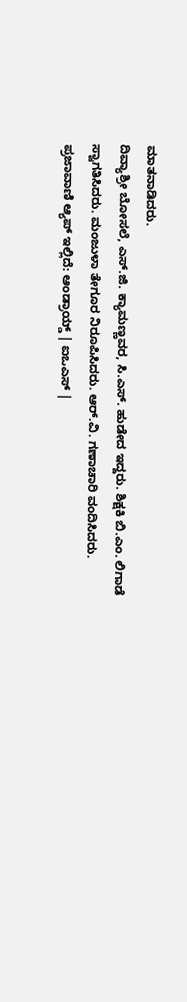ಮಾತನಾಡಿದರು.
ದಿವ್ಯಾಶ್ರೀ ಬೋಸಲೆ, ಎಸ್.ಜಿ. ಕ್ಯಾಮಣ್ಣವರ, ಸಿ.ಎಸ್. ಹುಡೇದ ಇದ್ದರು. ಶಿಕ್ಷಕಿ ಬಿ.ಎಂ. ಲಿಗಾಡೆ ಸ್ವಾಗತಿಸಿದರು. ಮಂಜುಳಾ ತೇಗೂರ ನಿರೂಪಿಸಿದರು. ಆರ್.ವಿ. ಗಣಾಚಾರಿ ವಂದಿಸಿದರು.
ಪ್ರಜಾವಾಣಿ ಆ್ಯಪ್ ಇಲ್ಲಿದೆ: ಆಂಡ್ರಾಯ್ಡ್ | ಐಒಎಸ್ |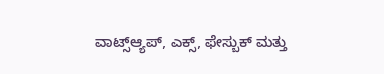ವಾಟ್ಸ್ಆ್ಯಪ್, ಎಕ್ಸ್, ಫೇಸ್ಬುಕ್ ಮತ್ತು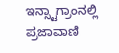ಇನ್ಸ್ಟಾಗ್ರಾಂನಲ್ಲಿ ಪ್ರಜಾವಾಣಿ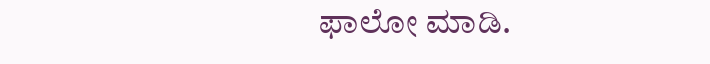ಫಾಲೋ ಮಾಡಿ.